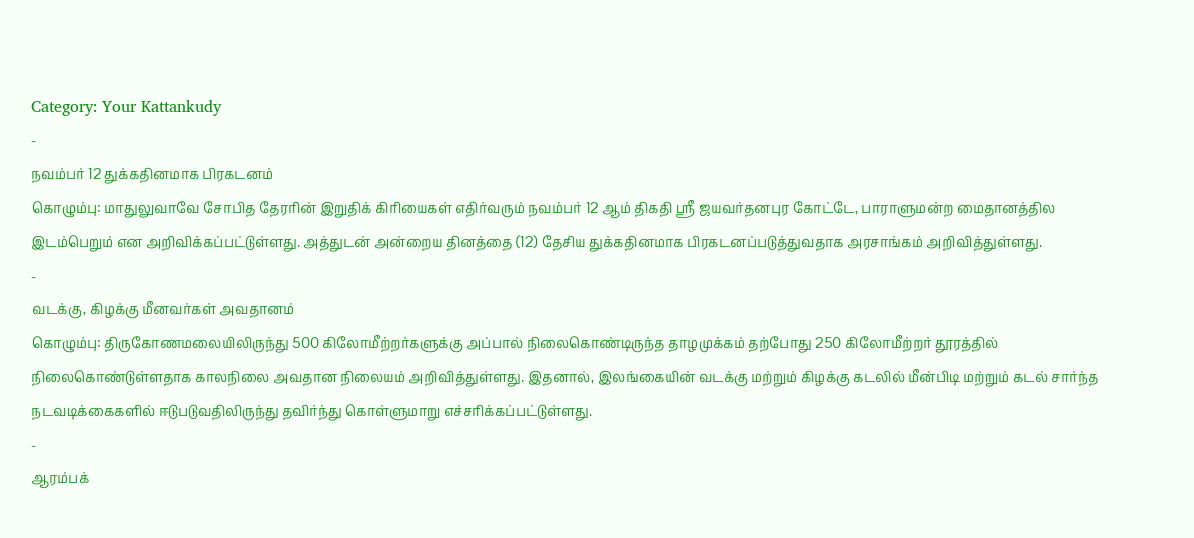Category: Your Kattankudy
-
நவம்பர் 12 துக்கதினமாக பிரகடனம்
கொழும்பு: மாதுலுவாவே சோபித தேரரின் இறுதிக் கிரியைகள் எதிர்வரும் நவம்பர் 12 ஆம் திகதி ஶ்ரீ ஜயவர்தனபுர கோட்டே, பாராளுமன்ற மைதானத்தில இடம்பெறும் என அறிவிக்கப்பட்டுள்ளது. அத்துடன் அன்றைய தினத்தை (12) தேசிய துக்கதினமாக பிரகடனப்படுத்துவதாக அரசாங்கம் அறிவித்துள்ளது.
-
வடக்கு, கிழக்கு மீனவர்கள் அவதானம்
கொழும்பு: திருகோணமலையிலிருந்து 500 கிலோமீற்றர்களுக்கு அப்பால் நிலைகொண்டிருந்த தாழமுக்கம் தற்போது 250 கிலோமீற்றர் தூரத்தில் நிலைகொண்டுள்ளதாக காலநிலை அவதான நிலையம் அறிவித்துள்ளது. இதனால், இலங்கையின் வடக்கு மற்றும் கிழக்கு கடலில் மீன்பிடி மற்றும் கடல் சார்ந்த நடவடிக்கைகளில் ஈடுபடுவதிலிருந்து தவிர்ந்து கொள்ளுமாறு எச்சரிக்கப்பட்டுள்ளது.
-
ஆரம்பக்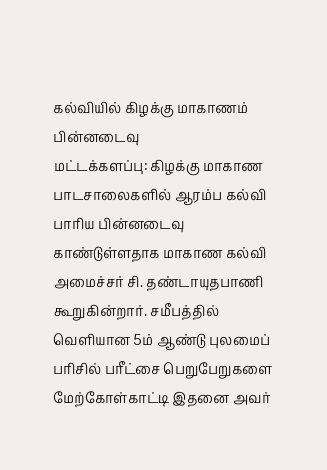கல்வியில் கிழக்கு மாகாணம் பின்னடைவு
மட்டக்களப்பு: கிழக்கு மாகாண பாடசாலைகளில் ஆரம்ப கல்வி பாரிய பின்னடைவு காண்டுள்ளதாக மாகாண கல்வி அமைச்சர் சி. தண்டாயுதபாணி கூறுகின்றார். சமீபத்தில் வெளியான 5ம் ஆண்டு புலமைப் பரிசில் பரீட்சை பெறுபேறுகளை மேற்கோள்காட்டி இதனை அவர்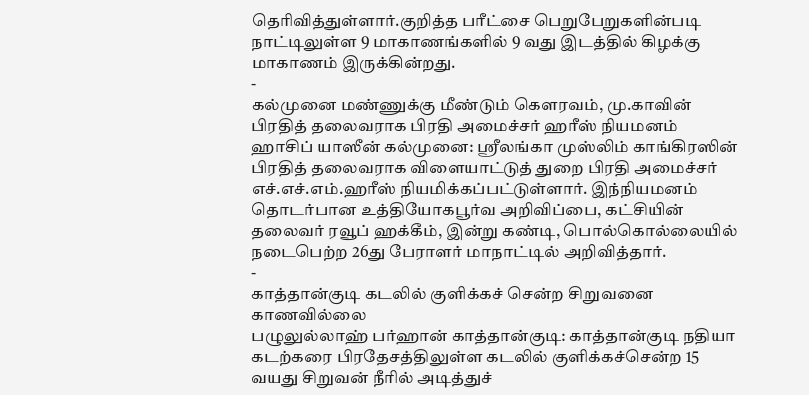தெரிவித்துள்ளார்.குறித்த பரீட்சை பெறுபேறுகளின்படி நாட்டிலுள்ள 9 மாகாணங்களில் 9 வது இடத்தில் கிழக்கு மாகாணம் இருக்கின்றது.
-
கல்முனை மண்ணுக்கு மீண்டும் கௌரவம், மு.காவின் பிரதித் தலைவராக பிரதி அமைச்சர் ஹரீஸ் நியமனம்
ஹாசிப் யாஸீன் கல்முனை: ஸ்ரீலங்கா முஸ்லிம் காங்கிரஸின் பிரதித் தலைவராக விளையாட்டுத் துறை பிரதி அமைச்சர் எச்.எச்.எம்.ஹரீஸ் நியமிக்கப்பட்டுள்ளார். இந்நியமனம் தொடர்பான உத்தியோகபூர்வ அறிவிப்பை, கட்சியின் தலைவர் ரவூப் ஹக்கீம், இன்று கண்டி, பொல்கொல்லையில் நடைபெற்ற 26து பேராளர் மாநாட்டில் அறிவித்தார்.
-
காத்தான்குடி கடலில் குளிக்கச் சென்ற சிறுவனை காணவில்லை
பழுலுல்லாஹ் பர்ஹான் காத்தான்குடி: காத்தான்குடி நதியா கடற்கரை பிரதேசத்திலுள்ள கடலில் குளிக்கச்சென்ற 15 வயது சிறுவன் நீரில் அடித்துச்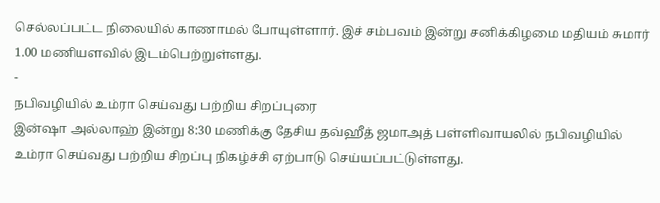செல்லப்பட்ட நிலையில் காணாமல் போயுள்ளார். இச் சம்பவம் இன்று சனிக்கிழமை மதியம் சுமார் 1.00 மணியளவில் இடம்பெற்றுள்ளது.
-
நபிவழியில் உம்ரா செய்வது பற்றிய சிறப்புரை
இன்ஷா அல்லாஹ் இன்று 8:30 மணிக்கு தேசிய தவ்ஹீத் ஜமாஅத் பள்ளிவாயலில் நபிவழியில் உம்ரா செய்வது பற்றிய சிறப்பு நிகழ்ச்சி ஏற்பாடு செய்யப்பட்டுள்ளது.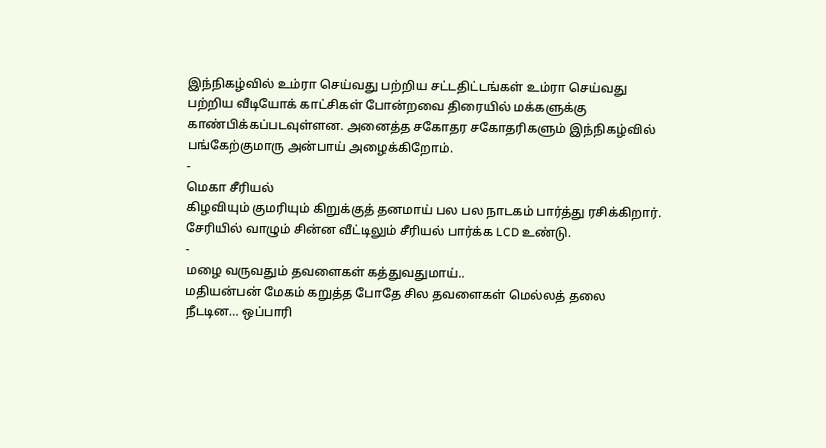இந்நிகழ்வில் உம்ரா செய்வது பற்றிய சட்டதிட்டங்கள் உம்ரா செய்வது பற்றிய வீடியோக் காட்சிகள் போன்றவை திரையில் மக்களுக்கு காண்பிக்கப்படவுள்ளன. அனைத்த சகோதர சகோதரிகளும் இந்நிகழ்வில் பங்கேற்குமாரு அன்பாய் அழைக்கிறோம்.
-
மெகா சீரியல்
கிழவியும் குமரியும் கிறுக்குத் தனமாய் பல பல நாடகம் பார்த்து ரசிக்கிறார். சேரியில் வாழும் சின்ன வீட்டிலும் சீரியல் பார்க்க LCD உண்டு.
-
மழை வருவதும் தவளைகள் கத்துவதுமாய்..
மதியன்பன் மேகம் கறுத்த போதே சில தவளைகள் மெல்லத் தலை நீடடின… ஒப்பாரி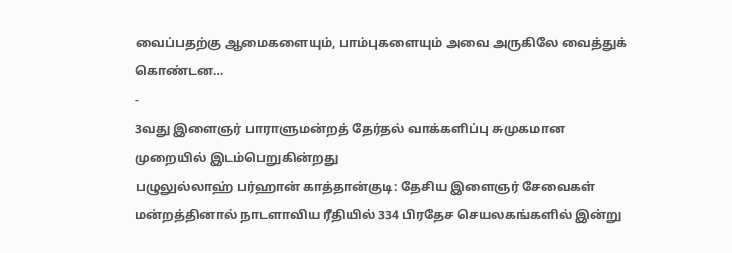வைப்பதற்கு ஆமைகளையும், பாம்புகளையும் அவை அருகிலே வைத்துக் கொண்டன…
-
3வது இளைஞர் பாராளுமன்றத் தேர்தல் வாக்களிப்பு சுமுகமான முறையில் இடம்பெறுகின்றது
பழுலுல்லாஹ் பர்ஹான் காத்தான்குடி: தேசிய இளைஞர் சேவைகள் மன்றத்தினால் நாடளாவிய ரீதியில் 334 பிரதேச செயலகங்களில் இன்று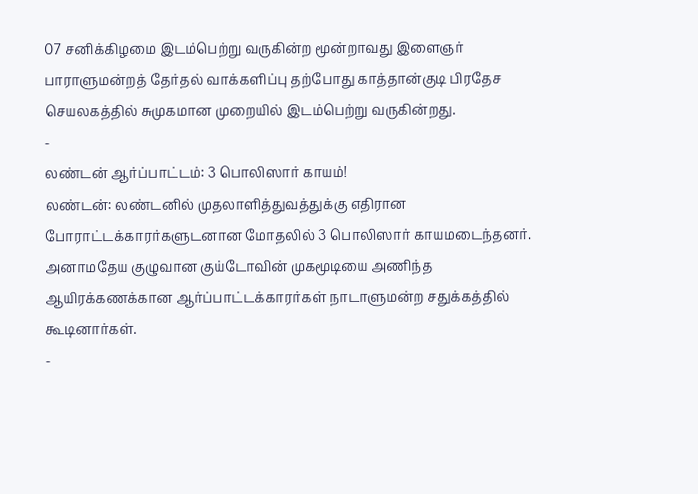07 சனிக்கிழமை இடம்பெற்று வருகின்ற மூன்றாவது இளைஞர் பாராளுமன்றத் தேர்தல் வாக்களிப்பு தற்போது காத்தான்குடி பிரதேச செயலகத்தில் சுமுகமான முறையில் இடம்பெற்று வருகின்றது.
-
லண்டன் ஆர்ப்பாட்டம்: 3 பொலிஸார் காயம்!
லண்டன்: லண்டனில் முதலாளித்துவத்துக்கு எதிரான போராட்டக்காரர்களுடனான மோதலில் 3 பொலிஸார் காயமடைந்தனர். அனாமதேய குழுவான குய்டோவின் முகமூடியை அணிந்த ஆயிரக்கணக்கான ஆர்ப்பாட்டக்காரர்கள் நாடாளுமன்ற சதுக்கத்தில் கூடினார்கள்.
-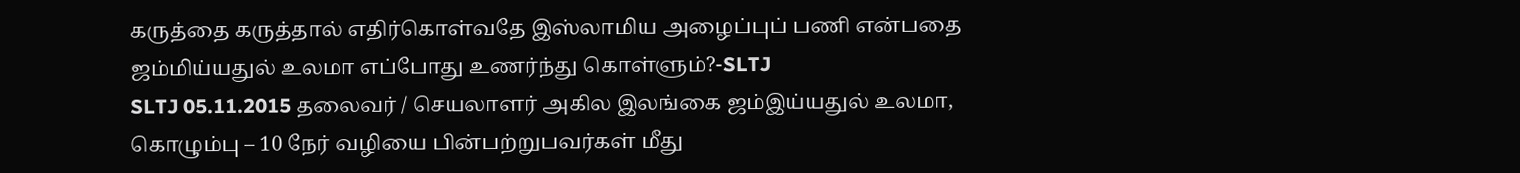கருத்தை கருத்தால் எதிர்கொள்வதே இஸ்லாமிய அழைப்புப் பணி என்பதை ஜம்மிய்யதுல் உலமா எப்போது உணர்ந்து கொள்ளும்?-SLTJ
SLTJ 05.11.2015 தலைவர் / செயலாளர் அகில இலங்கை ஜம்இய்யதுல் உலமா, கொழும்பு – 10 நேர் வழியை பின்பற்றுபவர்கள் மீது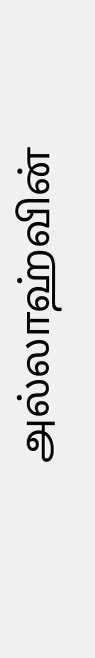அல்லாஹ்வின்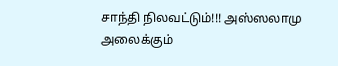சாந்தி நிலவட்டும்!!! அஸ்ஸலாமு அலைக்கும்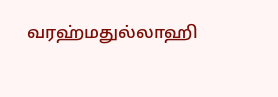வரஹ்மதுல்லாஹி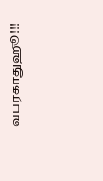வபரகாதுஹூ!!!